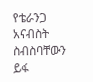የቴራንጋ አናብስት ስብስባቸውን ይፋ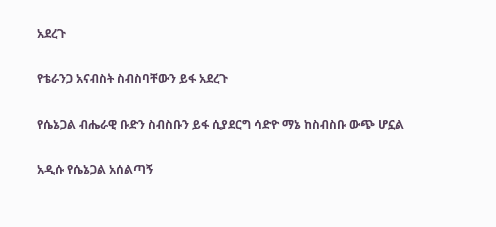አደረጉ

የቴራንጋ አናብስት ስብስባቸውን ይፋ አደረጉ

የሴኔጋል ብሔራዊ ቡድን ስብስቡን ይፋ ሲያደርግ ሳድዮ ማኔ ከስብስቡ ውጭ ሆኗል

አዲሱ የሴኔጋል አሰልጣኝ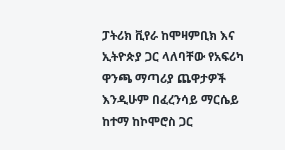ፓትሪክ ቪየራ ከሞዛምቢክ እና ኢትዮጵያ ጋር ላለባቸው የአፍሪካ ዋንጫ ማጣሪያ ጨዋታዎች እንዲሁም በፈረንሳይ ማርሴይ ከተማ ከኮሞሮስ ጋር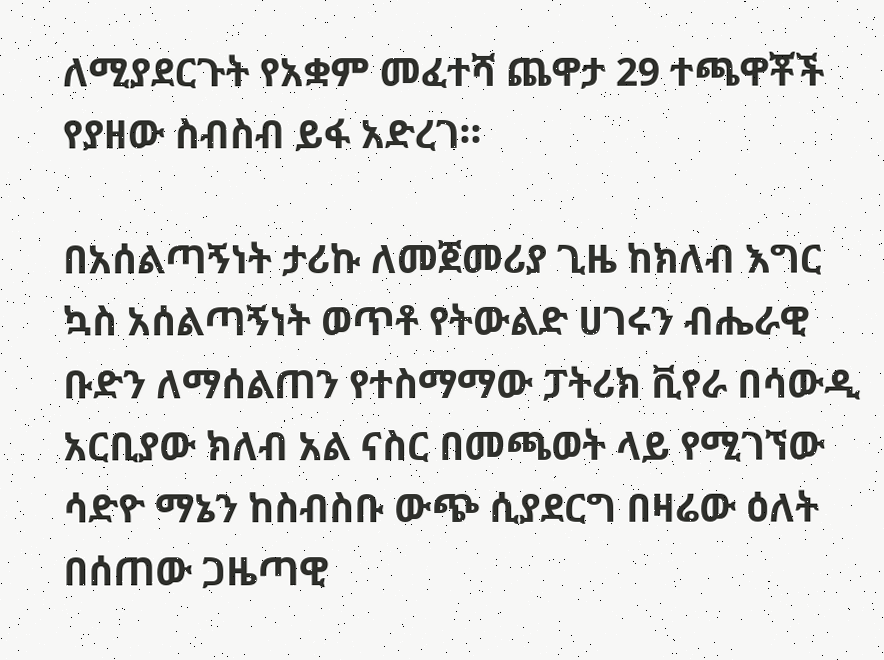ለሚያደርጉት የአቋም መፈተሻ ጨዋታ 29 ተጫዋቾች የያዘው ስብስብ ይፋ አድረገ።

በአሰልጣኝነት ታሪኩ ለመጀመሪያ ጊዜ ከክለብ እግር ኳስ አሰልጣኝነት ወጥቶ የትውልድ ሀገሩን ብሔራዊ ቡድን ለማሰልጠን የተስማማው ፓትሪክ ቪየራ በሳውዲ አርቢያው ክለብ አል ናስር በመጫወት ላይ የሚገኘው ሳድዮ ማኔን ከስብስቡ ውጭ ሲያደርግ በዛሬው ዕለት በሰጠው ጋዜጣዊ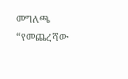መግለጫ “የመጨረሻው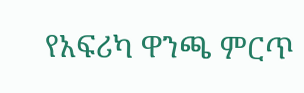የአፍሪካ ዋንጫ ምርጥ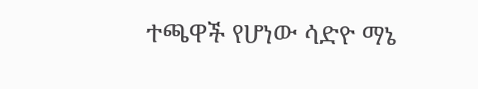ተጫዋች የሆነው ሳድዮ ማኔ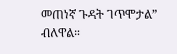መጠነኛ ጉዳት ገጥሞታል” ብለዋል።